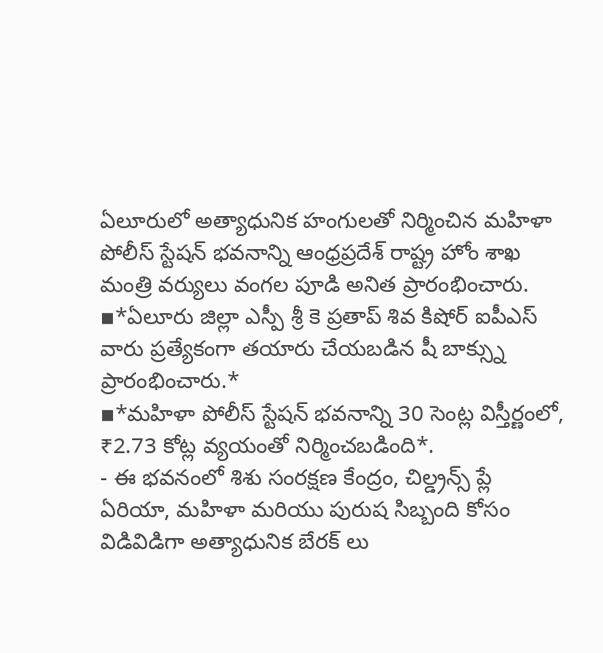ఏలూరులో అత్యాధునిక హంగులతో నిర్మించిన మహిళా పోలీస్ స్టేషన్ భవనాన్ని ఆంధ్రప్రదేశ్ రాష్ట్ర హోం శాఖ మంత్రి వర్యులు వంగల పూడి అనిత ప్రారంభించారు.
▪*ఏలూరు జిల్లా ఎస్పీ శ్రీ కె ప్రతాప్ శివ కిషోర్ ఐపీఎస్ వారు ప్రత్యేకంగా తయారు చేయబడిన షీ బాక్స్ను ప్రారంభించారు.*
▪*మహిళా పోలీస్ స్టేషన్ భవనాన్ని 30 సెంట్ల విస్తీర్ణంలో, ₹2.73 కోట్ల వ్యయంతో నిర్మించబడింది*.
- ఈ భవనంలో శిశు సంరక్షణ కేంద్రం, చిల్డ్రన్స్ ప్లే ఏరియా, మహిళా మరియు పురుష సిబ్బంది కోసం విడివిడిగా అత్యాధునిక బేరక్ లు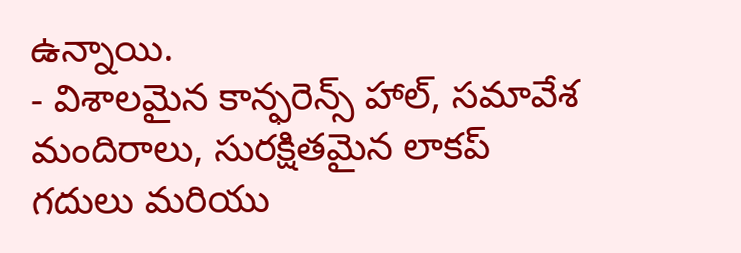ఉన్నాయి.
- విశాలమైన కాన్ఫరెన్స్ హాల్, సమావేశ మందిరాలు, సురక్షితమైన లాకప్ గదులు మరియు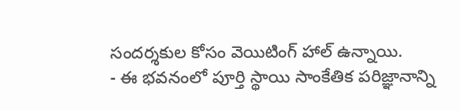సందర్శకుల కోసం వెయిటింగ్ హాల్ ఉన్నాయి.
- ఈ భవనంలో పూర్తి స్థాయి సాంకేతిక పరిజ్ఞానాన్ని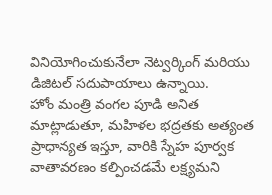వినియోగించుకునేలా నెట్వర్కింగ్ మరియు డిజిటల్ సదుపాయాలు ఉన్నాయి.
హోం మంత్రి వంగల పూడి అనిత మాట్లాడుతూ, మహిళల భద్రతకు అత్యంత ప్రాధాన్యత ఇస్తూ, వారికి స్నేహ పూర్వక వాతావరణం కల్పించడమే లక్ష్యమని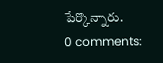పేర్కొన్నారు.
0 comments: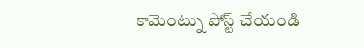కామెంట్ను పోస్ట్ చేయండి